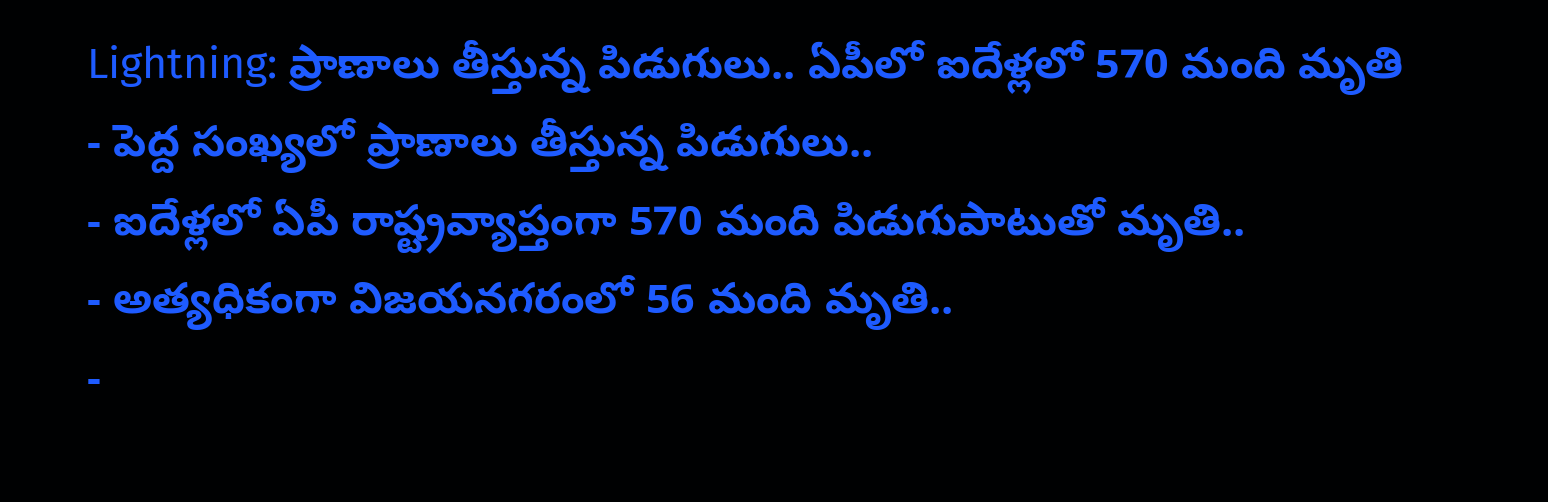Lightning: ప్రాణాలు తీస్తున్న పిడుగులు.. ఏపీలో ఐదేళ్లలో 570 మంది మృతి
- పెద్ద సంఖ్యలో ప్రాణాలు తీస్తున్న పిడుగులు..
- ఐదేళ్లలో ఏపీ రాష్ట్రవ్యాప్తంగా 570 మంది పిడుగుపాటుతో మృతి..
- అత్యధికంగా విజయనగరంలో 56 మంది మృతి..
-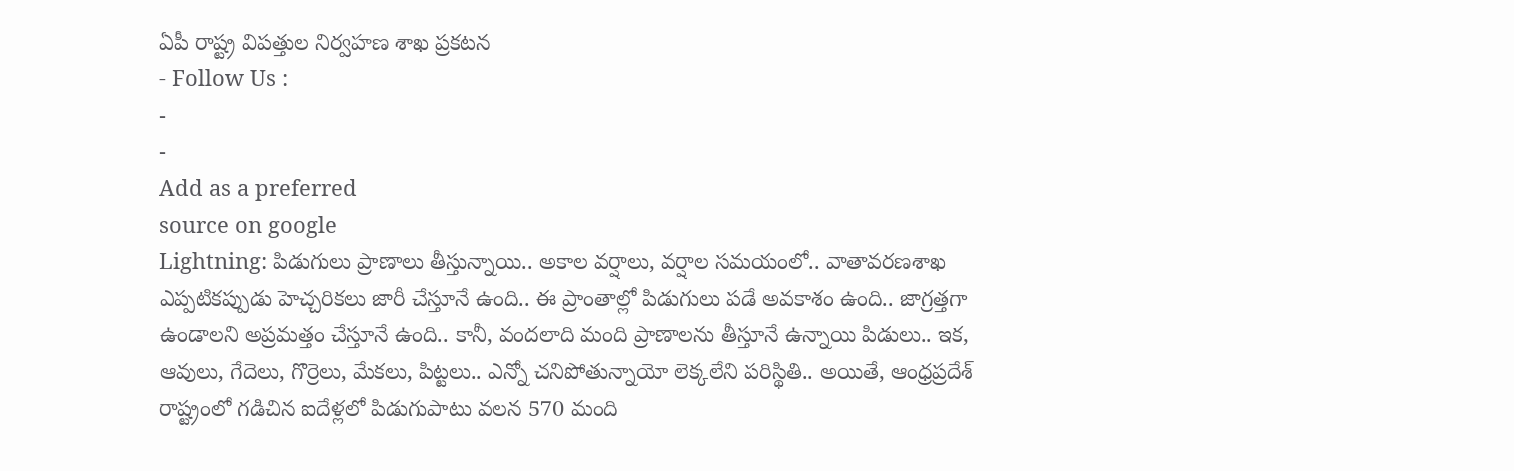ఏపీ రాష్ట్ర విపత్తుల నిర్వహణ శాఖ ప్రకటన
- Follow Us :
-
-
Add as a preferred
source on google
Lightning: పిడుగులు ప్రాణాలు తీస్తున్నాయి.. అకాల వర్షాలు, వర్షాల సమయంలో.. వాతావరణశాఖ ఎప్పటికప్పుడు హెచ్చరికలు జారీ చేస్తూనే ఉంది.. ఈ ప్రాంతాల్లో పిడుగులు పడే అవకాశం ఉంది.. జాగ్రత్తగా ఉండాలని అప్రమత్తం చేస్తూనే ఉంది.. కానీ, వందలాది మంది ప్రాణాలను తీస్తూనే ఉన్నాయి పిడులు.. ఇక, ఆవులు, గేదెలు, గొర్రెలు, మేకలు, పిట్టలు.. ఎన్నో చనిపోతున్నాయో లెక్కలేని పరిస్థితి.. అయితే, ఆంధ్రప్రదేశ్ రాష్ట్రంలో గడిచిన ఐదేళ్లలో పిడుగుపాటు వలన 570 మంది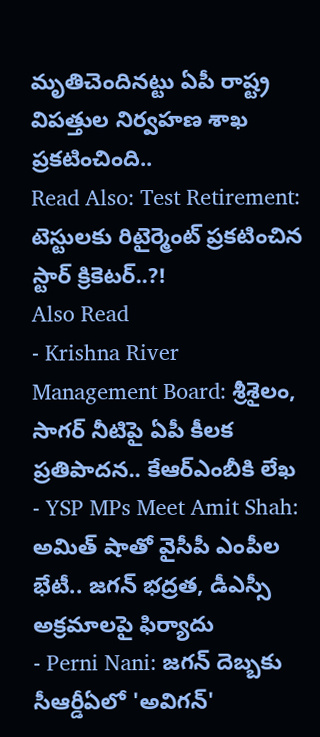మృతిచెందినట్టు ఏపీ రాష్ట్ర విపత్తుల నిర్వహణ శాఖ ప్రకటించింది..
Read Also: Test Retirement: టెస్టులకు రిటైర్మెంట్ ప్రకటించిన స్టార్ క్రికెటర్..?!
Also Read
- Krishna River Management Board: శ్రీశైలం, సాగర్ నీటిపై ఏపీ కీలక ప్రతిపాదన.. కేఆర్ఎంబీకి లేఖ
- YSP MPs Meet Amit Shah: అమిత్ షాతో వైసీపీ ఎంపీల భేటీ.. జగన్ భద్రత, డీఎస్సీ అక్రమాలపై ఫిర్యాదు
- Perni Nani: జగన్ దెబ్బకు సీఆర్డీఏలో 'అవిగన్'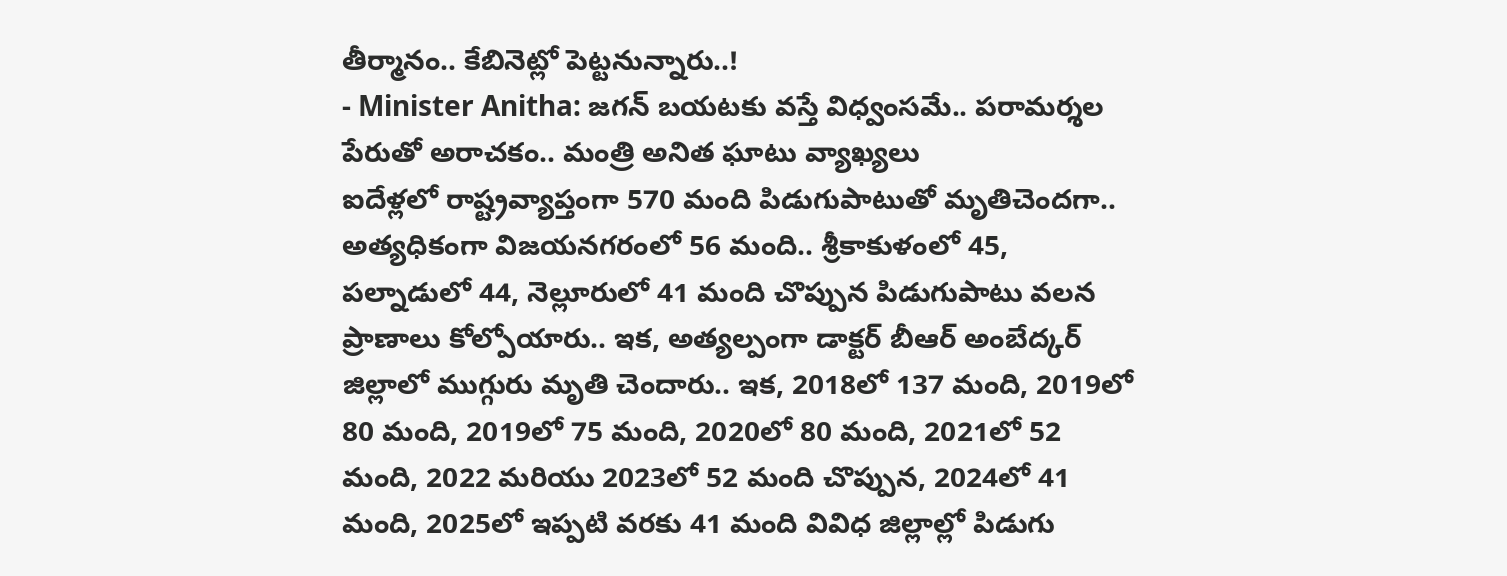తీర్మానం.. కేబినెట్లో పెట్టనున్నారు..!
- Minister Anitha: జగన్ బయటకు వస్తే విధ్వంసమే.. పరామర్శల పేరుతో అరాచకం.. మంత్రి అనిత ఘాటు వ్యాఖ్యలు
ఐదేళ్లలో రాష్ట్రవ్యాప్తంగా 570 మంది పిడుగుపాటుతో మృతిచెందగా.. అత్యధికంగా విజయనగరంలో 56 మంది.. శ్రీకాకుళంలో 45, పల్నాడులో 44, నెల్లూరులో 41 మంది చొప్పున పిడుగుపాటు వలన ప్రాణాలు కోల్పోయారు.. ఇక, అత్యల్పంగా డాక్టర్ బీఆర్ అంబేద్కర్ జిల్లాలో ముగ్గురు మృతి చెందారు.. ఇక, 2018లో 137 మంది, 2019లో 80 మంది, 2019లో 75 మంది, 2020లో 80 మంది, 2021లో 52 మంది, 2022 మరియు 2023లో 52 మంది చొప్పున, 2024లో 41 మంది, 2025లో ఇప్పటి వరకు 41 మంది వివిధ జిల్లాల్లో పిడుగు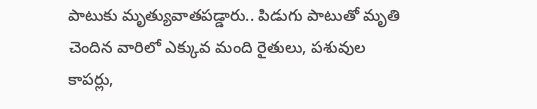పాటుకు మృత్యువాతపడ్డారు.. పిడుగు పాటుతో మృతి చెందిన వారిలో ఎక్కువ మంది రైతులు, పశువుల కాపర్లు,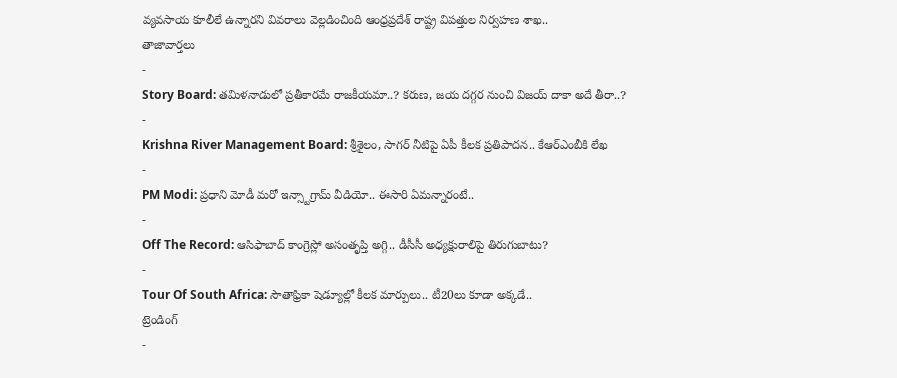వ్యవసాయ కూలీలే ఉన్నారని వివరాలు వెల్లడించింది ఆంధ్రప్రదేశ్ రాష్ట్ర విపత్తుల నిర్వహణ శాఖ..
తాజావార్తలు
-
Story Board: తమిళనాడులో ప్రతీకారమే రాజకీయమా..? కరుణ, జయ దగ్గర నుంచి విజయ్ దాకా అదే తీరా..?
-
Krishna River Management Board: శ్రీశైలం, సాగర్ నీటిపై ఏపీ కీలక ప్రతిపాదన.. కేఆర్ఎంబీకి లేఖ
-
PM Modi: ప్రధాని మోడీ మరో ఇన్స్టాగ్రామ్ వీడియో.. ఈసారి ఏమన్నారంటే..
-
Off The Record: ఆసిఫాబాద్ కాంగ్రెస్లో అసంతృప్తి అగ్గి.. డీసీసీ అధ్యక్షురాలిపై తిరుగుబాటు?
-
Tour Of South Africa: సౌతాఫ్రికా షెడ్యూల్లో కీలక మార్పులు.. టీ20లు కూడా అక్కడే..
ట్రెండింగ్
-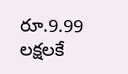రూ.9.99 లక్షలకే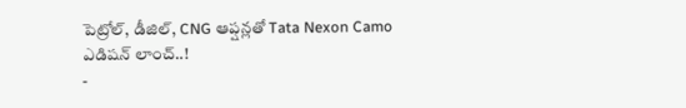పెట్రోల్, డీజిల్, CNG ఆప్షన్లతో Tata Nexon Camo ఎడిషన్ లాంచ్..!
-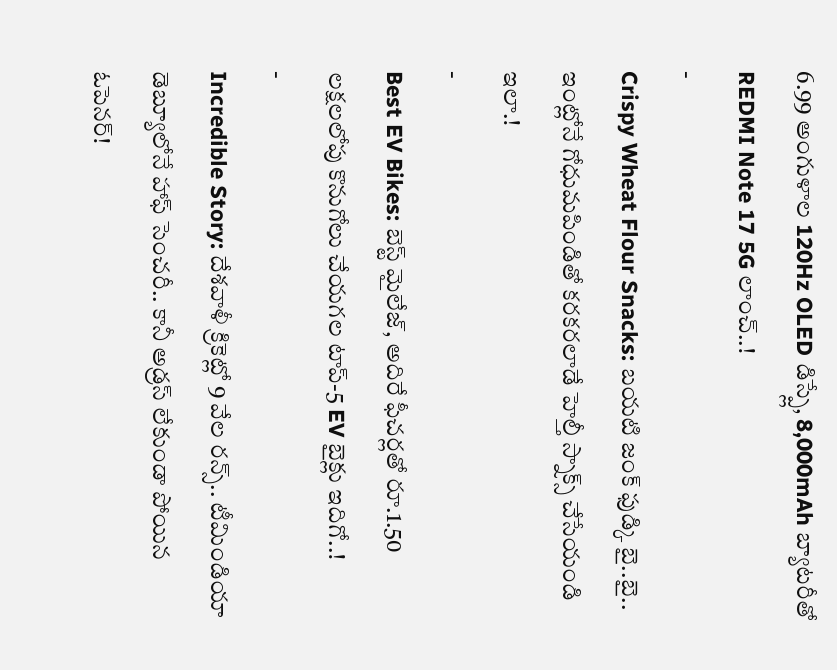6.99 అంగుళాల 120Hz OLED డిస్ప్లే, 8,000mAh బ్యాటరీతో REDMI Note 17 5G లాంచ్..!
-
Crispy Wheat Flour Snacks: బయటి జంక్ ఫుడ్కి బై..బై.. ఇంట్లోనే గోధుమపిండితో కరకరలాడే హెల్తీ స్నాక్స్ చేసేయండి ఇలా.!
-
Best EV Bikes: బెస్ట్ మైలేజ్, అదిరే ఫీచర్లతో రూ.1.50 లక్షలలోపు కొనుగోలు చేయగల టాప్-5 EV బైక్లు ఇదిగో..!
-
Incredible Story: దేశవాళీ క్రికెట్లో 9 వేల రన్స్.. టీమిండియా డెబ్యూలోనే హాఫ్ సెంచరీ.. కానీ అడ్రస్ లేకుండా పోయిన ఓపెనర్!